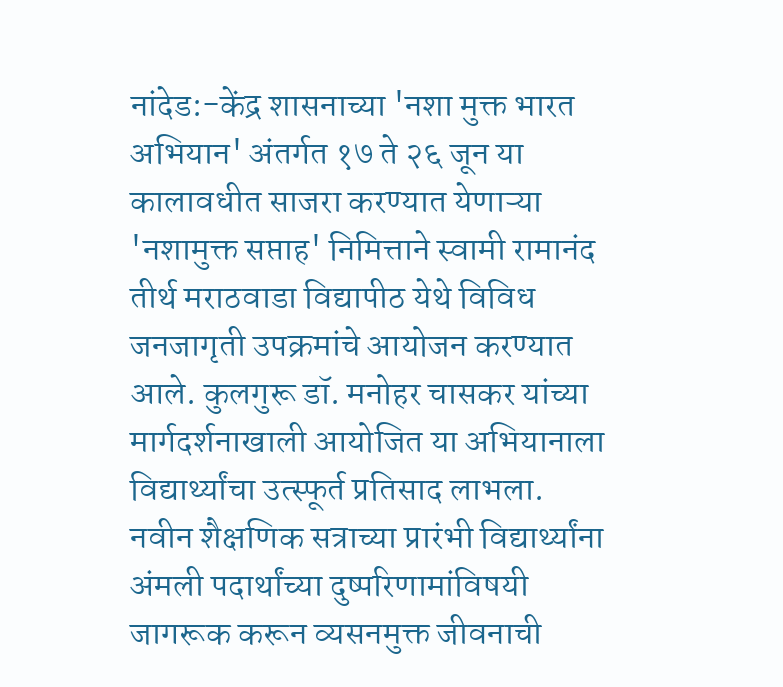नांदेड:-केंद्र शासनाच्या 'नशा मुक्त भारत अभियान' अंतर्गत १७ ते २६ जून या कालावधीत साजरा करण्यात येणाऱ्या 'नशामुक्त सप्ताह' निमित्ताने स्वामी रामानंद तीर्थ मराठवाडा विद्यापीठ येथे विविध जनजागृती उपक्रमांचे आयोजन करण्यात आले. कुलगुरू डॉ. मनोहर चासकर यांच्या मार्गदर्शनाखाली आयोजित या अभियानाला विद्यार्थ्यांचा उत्स्फूर्त प्रतिसाद लाभला.
नवीन शैक्षणिक सत्राच्या प्रारंभी विद्यार्थ्यांना अंमली पदार्थांच्या दुष्परिणामांविषयी जागरूक करून व्यसनमुक्त जीवनाची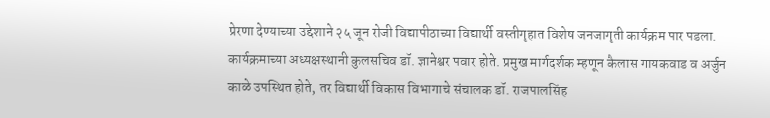प्रेरणा देण्याच्या उद्देशाने २५ जून रोजी विद्यापीठाच्या विद्यार्थी वस्तीगृहात विशेष जनजागृती कार्यक्रम पार पडला. कार्यक्रमाच्या अध्यक्षस्थानी कुलसचिव डॉ. ज्ञानेश्वर पवार होते. प्रमुख मार्गदर्शक म्हणून कैलास गायकवाड व अर्जुन काळे उपस्थित होते, तर विद्यार्थी विकास विभागाचे संचालक डॉ. राजपालसिंह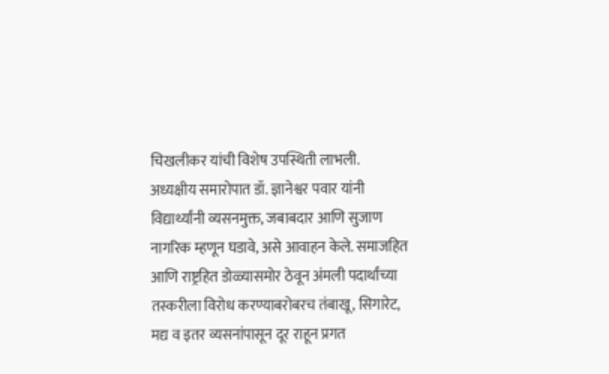चिखलीकर यांची विशेष उपस्थिती लाभली.
अध्यक्षीय समारोपात डॉ. ज्ञानेश्वर पवार यांनी विद्यार्थ्यांनी व्यसनमुक्त, जबाबदार आणि सुजाण नागरिक म्हणून घडावे, असे आवाहन केले. समाजहित आणि राष्ट्रहित डोळ्यासमोर ठेवून अंमली पदार्थांच्या तस्करीला विरोध करण्याबरोबरच तंबाखू, सिगारेट, मद्य व इतर व्यसनांपासून दूर राहून प्रगत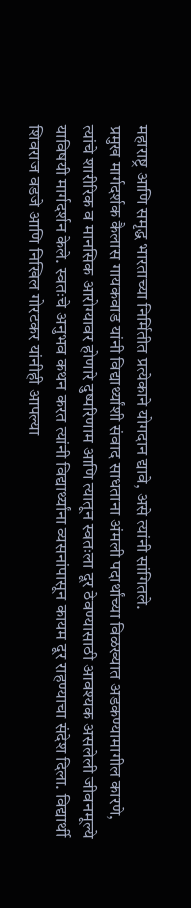महाराष्ट्र आणि समृद्ध भारताच्या निर्मितीत प्रत्येकाने योगदान द्यावे, असे त्यांनी सांगितले.
प्रमुख मार्गदर्शक कैलास गायकवाड यांनी विद्यार्थ्यांशी संवाद साधताना अंमली पदार्थांच्या विळख्यात अडकण्यामागील कारणे, त्यांचे शारीरिक व मानसिक आरोग्यावर होणारे दुष्परिणाम आणि त्यातून स्वतःला दूर ठेवण्यासाठी आवश्यक असलेली जीवनमूल्ये याविषयी मार्गदर्शन केले. स्वतःचे अनुभव कथन करत त्यांनी विद्यार्थ्यांना व्यसनांपासून कायम दूर राहण्याचा संदेश दिला. विद्यार्थी शिवराज वडजे आणि निखिल गोरटकर यांनीही आपल्या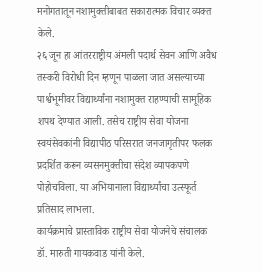मनोगतातून नशामुक्तीबाबत सकारात्मक विचार व्यक्त केले.
२६ जून हा आंतरराष्ट्रीय अंमली पदार्थ सेवन आणि अवैध तस्करी विरोधी दिन म्हणून पाळला जात असल्याच्या पार्श्वभूमीवर विद्यार्थ्यांना नशामुक्त राहण्याची सामूहिक शपथ देण्यात आली. तसेच राष्ट्रीय सेवा योजना स्वयंसेवकांनी विद्यापीठ परिसरात जनजागृतीपर फलक प्रदर्शित करून व्यसनमुक्तीचा संदेश व्यापकपणे पोहोचविला. या अभियानाला विद्यार्थ्यांचा उत्स्फूर्त प्रतिसाद लाभला.
कार्यक्रमाचे प्रास्ताविक राष्ट्रीय सेवा योजनेचे संचालक डॉ. मारुती गायकवाड यांनी केले.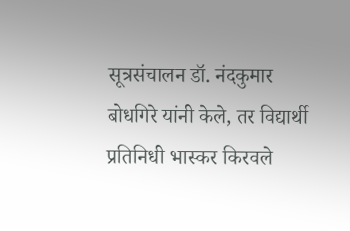सूत्रसंचालन डॉ. नंदकुमार बोधगिरे यांनी केले, तर विद्यार्थी प्रतिनिधी भास्कर किरवले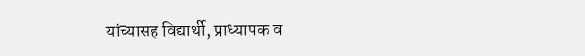यांच्यासह विद्यार्थी, प्राध्यापक व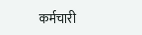कर्मचारी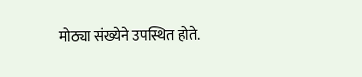मोठ्या संख्येने उपस्थित होते.